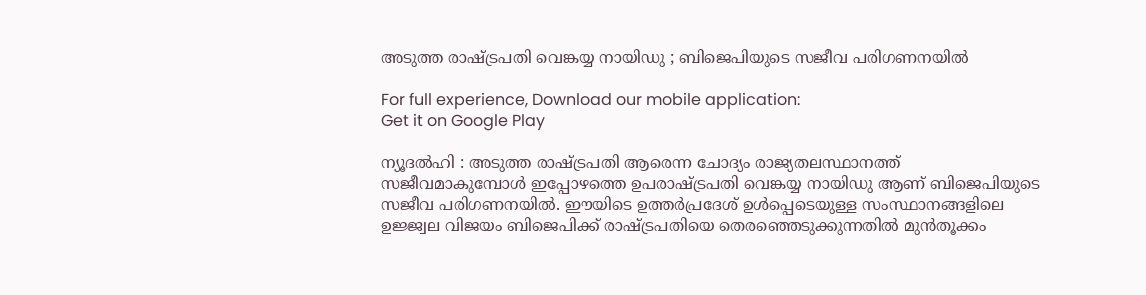അടുത്ത രാഷ്ട്രപതി വെങ്കയ്യ നായിഡു ; ബിജെപിയുടെ സജീവ പരിഗണനയില്‍

For full experience, Download our mobile application:
Get it on Google Play

ന്യൂദല്‍ഹി : അടുത്ത രാഷ്ട്രപതി ആരെന്ന ചോദ്യം രാജ്യതലസ്ഥാനത്ത് സജീവമാകുമ്പോള്‍ ഇപ്പോഴത്തെ ഉപരാഷ്ട്രപതി വെങ്കയ്യ നായിഡു ആണ് ബിജെപിയുടെ സജീവ പരിഗണനയില്‍. ഈയിടെ ഉത്തര്‍പ്രദേശ് ഉള്‍പ്പെടെയുള്ള സംസ്ഥാനങ്ങളിലെ ഉജ്ജ്വല വിജയം ബിജെപിക്ക് രാഷ്ട്രപതിയെ തെരഞ്ഞെടുക്കുന്നതില്‍ മുന്‍തൂക്കം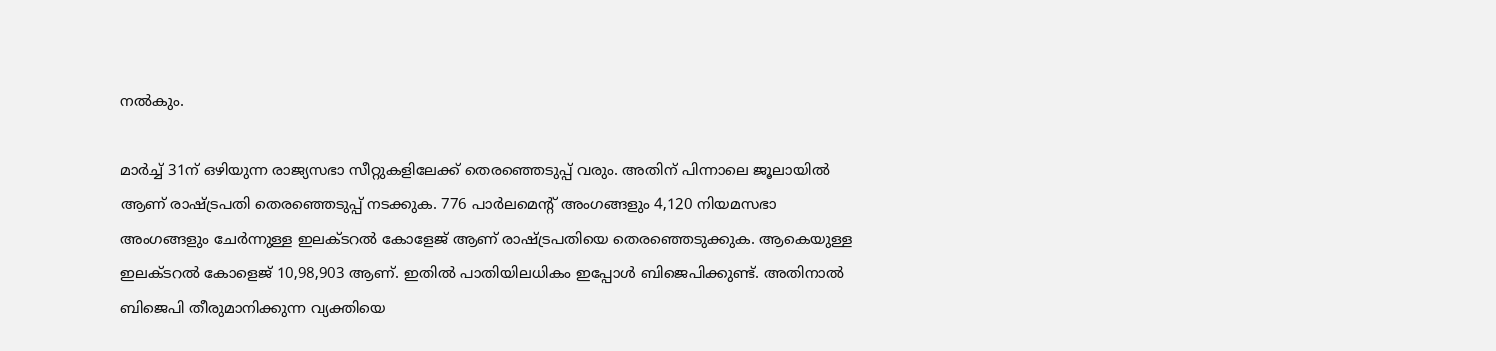നല്‍കും.

മാര്‍ച്ച്‌ 31ന് ഒഴിയുന്ന രാജ്യസഭാ സീറ്റുകളിലേക്ക് തെരഞ്ഞെടുപ്പ് വരും. അതിന് പിന്നാലെ ജൂലായില്‍ ആണ് രാഷ്ട്രപതി തെരഞ്ഞെടുപ്പ് നടക്കുക. 776 പാര്‍ലമെന്‍റ് അംഗങ്ങളും 4,120 നിയമസഭാ അംഗങ്ങളും ചേര്‍ന്നുള്ള ഇലക്ടറല്‍ കോളേജ് ആണ് രാഷ്ട്രപതിയെ തെരഞ്ഞെടുക്കുക. ആകെയുള്ള ഇലക്ടറല്‍ കോളെജ് 10,98,903 ആണ്. ഇതില്‍ പാതിയിലധികം ഇപ്പോള്‍ ബിജെപിക്കുണ്ട്. അതിനാല്‍ ബിജെപി തീരുമാനിക്കുന്ന വ്യക്തിയെ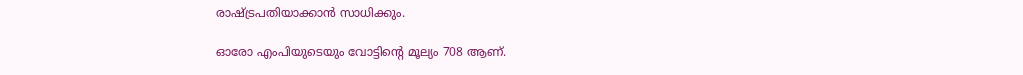രാഷ്ട്രപതിയാക്കാന്‍ സാധിക്കും.

ഓരോ എംപിയുടെയും വോട്ടിന്‍റെ മൂല്യം 708 ആണ്.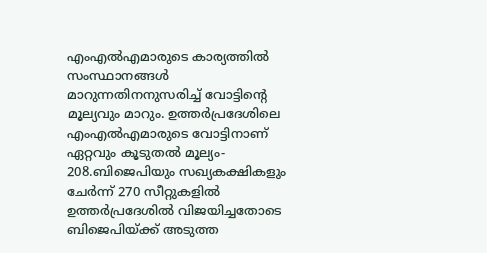എംഎല്‍എമാരുടെ കാര്യത്തില്‍ സംസ്ഥാനങ്ങള്‍ മാറുന്നതിനനുസരിച്ച്‌ വോട്ടിന്‍റെ മൂല്യവും മാറും. ഉത്തര്‍പ്രദേശിലെ എംഎല്‍എമാരുടെ വോട്ടിനാണ് ഏറ്റവും കൂടുതല്‍ മൂല്യം- 208.ബിജെപിയും സഖ്യകക്ഷികളും ചേര്‍ന്ന് 270 സീറ്റുകളില്‍ ഉത്തര്‍പ്രദേശില്‍ വിജയിച്ചതോടെ ബിജെപിയ്ക്ക് അടുത്ത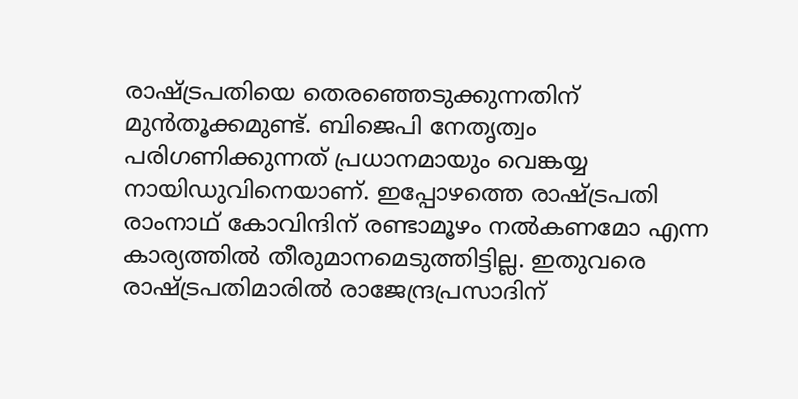രാഷ്ട്രപതിയെ തെരഞ്ഞെടുക്കുന്നതിന് മുന്‍തൂക്കമുണ്ട്. ബിജെപി നേതൃത്വം പരിഗണിക്കുന്നത് പ്രധാനമായും വെങ്കയ്യ നായിഡുവിനെയാണ്. ഇപ്പോഴത്തെ രാഷ്ട്രപതി രാംനാഥ് കോവിന്ദിന് രണ്ടാമൂഴം നല്‍കണമോ എന്ന കാര്യത്തില്‍ തീരുമാനമെടുത്തിട്ടില്ല. ഇതുവരെ രാഷ്ട്രപതിമാരില്‍ രാജേന്ദ്രപ്രസാദിന്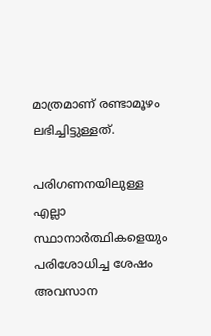മാത്രമാണ് രണ്ടാമൂഴം ലഭിച്ചിട്ടുള്ളത്.

പരിഗണനയിലുള്ള എല്ലാ സ്ഥാനാര്‍ത്ഥികളെയും പരിശോധിച്ച ശേഷം അവസാന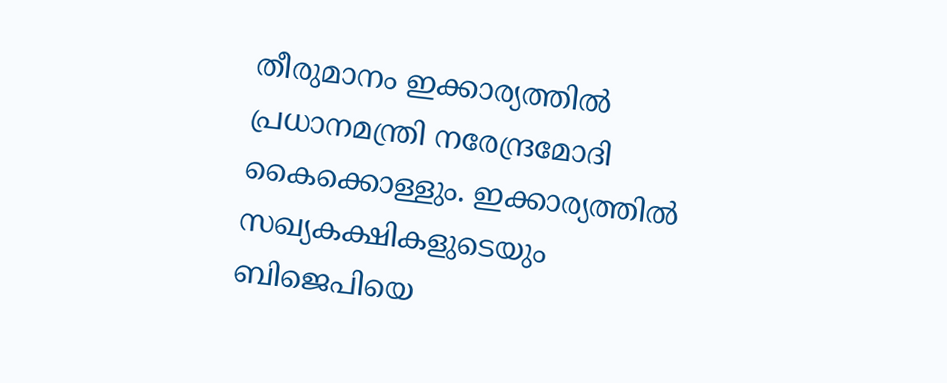തീരുമാനം ഇക്കാര്യത്തില്‍ പ്രധാനമന്ത്രി നരേന്ദ്രമോദി കൈക്കൊള്ളും. ഇക്കാര്യത്തില്‍ സഖ്യകക്ഷികളുടെയും ബിജെപിയെ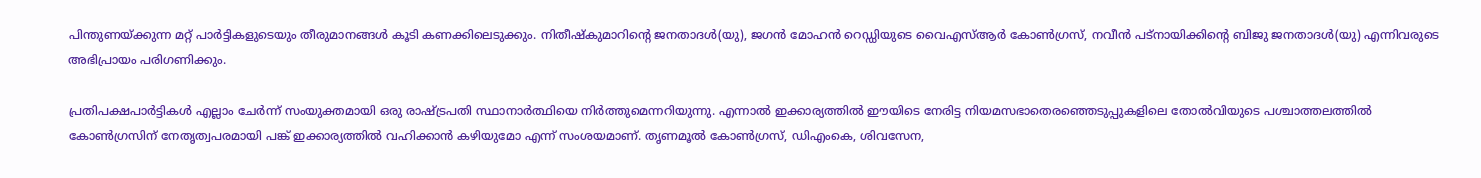പിന്തുണയ്ക്കുന്ന മറ്റ് പാര്‍ട്ടികളുടെയും തീരുമാനങ്ങള്‍ കൂടി കണക്കിലെടുക്കും. നിതീഷ്‌കുമാറിന്‍റെ ജനതാദള്‍(യു), ജഗന്‍ മോഹന്‍ റെഡ്ഡിയുടെ വൈഎസ്‌ആര്‍ കോണ്‍ഗ്രസ്, നവീന്‍ പട്‌നായിക്കിന്‍റെ ബിജു ജനതാദള്‍(യു) എന്നിവരുടെ അഭിപ്രായം പരിഗണിക്കും.

പ്രതിപക്ഷപാര്‍ട്ടികള്‍ എല്ലാം ചേര്‍ന്ന് സംയുക്തമായി ഒരു രാഷ്ട്രപതി സ്ഥാനാര്‍ത്ഥിയെ നിര്‍ത്തുമെന്നറിയുന്നു. എന്നാല്‍ ഇക്കാര്യത്തില്‍ ഈയിടെ നേരിട്ട നിയമസഭാതെരഞ്ഞെടുപ്പുകളിലെ തോല്‍വിയുടെ പശ്ചാത്തലത്തില്‍ കോണ്‍ഗ്രസിന് നേതൃത്വപരമായി പങ്ക് ഇക്കാര്യത്തില്‍ വഹിക്കാന്‍ കഴിയുമോ എന്ന് സംശയമാണ്. തൃണമൂല്‍ കോണ്‍ഗ്രസ്, ഡിഎംകെ, ശിവസേന,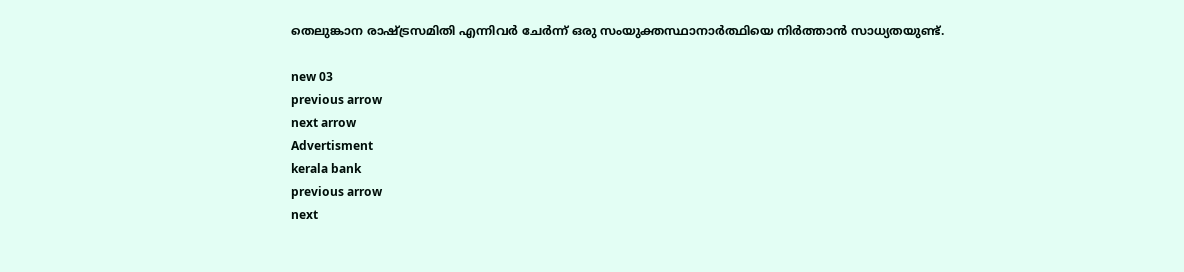തെലുങ്കാന രാഷ്ട്രസമിതി എന്നിവര്‍ ചേര്‍ന്ന് ഒരു സംയുക്തസ്ഥാനാര്‍ത്ഥിയെ നിര്‍ത്താന്‍ സാധ്യതയുണ്ട്.

new 03
previous arrow
next arrow
Advertisment
kerala bank
previous arrow
next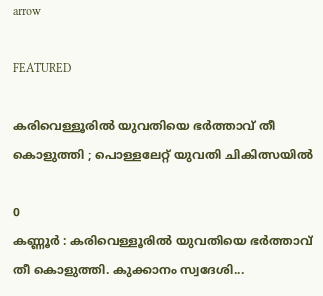arrow

FEATURED

കരിവെള്ളൂരിൽ യുവതിയെ ഭർത്താവ് തീ കൊളുത്തി ; പൊള്ളലേറ്റ് യുവതി ചികിത്സയിൽ

0
കണ്ണൂർ : കരിവെള്ളൂരിൽ യുവതിയെ ഭർത്താവ് തീ കൊളുത്തി. കുക്കാനം സ്വദേശി...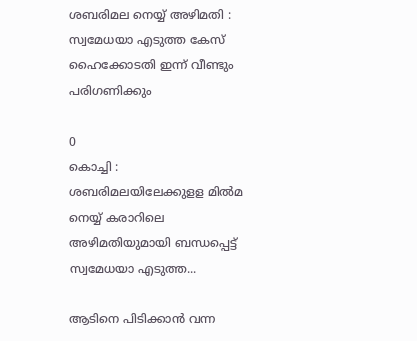ശബരിമല നെയ്യ് അഴിമതി : സ്വമേധയാ എടുത്ത കേസ് ഹൈക്കോടതി ഇന്ന് വീണ്ടും പരിഗണിക്കും

0
കൊച്ചി : ശബരിമലയിലേക്കുളള മിൽമ നെയ്യ് കരാറിലെ അഴിമതിയുമായി ബന്ധപ്പെട്ട് സ്വമേധയാ എടുത്ത...

ആടിനെ പിടിക്കാൻ വന്ന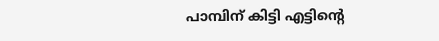പാമ്പിന് കിട്ടി എട്ടിന്റെ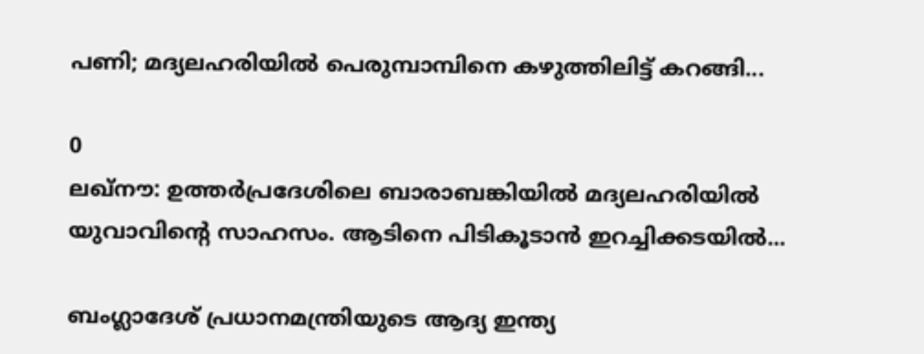പണി; മദ്യലഹരിയിൽ പെരുമ്പാമ്പിനെ കഴുത്തിലിട്ട് കറങ്ങി...

0
ലഖ്‌നൗ: ഉത്തര്‍പ്രദേശിലെ ബാരാബങ്കിയില്‍ മദ്യലഹരിയില്‍ യുവാവിന്റെ സാഹസം. ആടിനെ പിടികൂടാന്‍ ഇറച്ചിക്കടയില്‍...

ബംഗ്ലാദേശ് പ്രധാനമന്ത്രിയുടെ ആദ്യ ഇന്ത്യ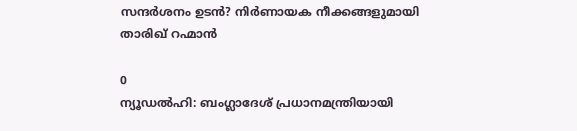സന്ദർശനം ഉടൻ? നിർണായക നീക്കങ്ങളുമായി താരിഖ് റഹ്മാൻ

0
ന്യൂഡല്‍ഹി: ബംഗ്ലാദേശ് പ്രധാനമന്ത്രിയായി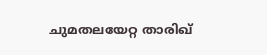ചുമതലയേറ്റ താരിഖ്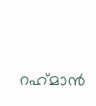റഹ്‌മാന്‍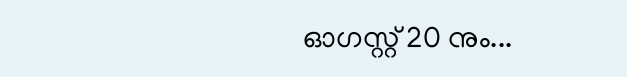ഓഗസ്റ്റ് 20 നും...